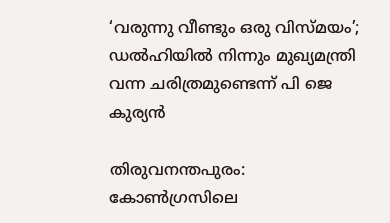‘വരുന്നു വീണ്ടും ഒരു വിസ്മയം’; ഡല്‍ഹിയില്‍ നിന്നും മുഖ്യമന്ത്രി വന്ന ചരിത്രമുണ്ടെന്ന് പി ജെ കുര്യന്‍

തിരുവനന്തപുരം: കോണ്‍ഗ്രസിലെ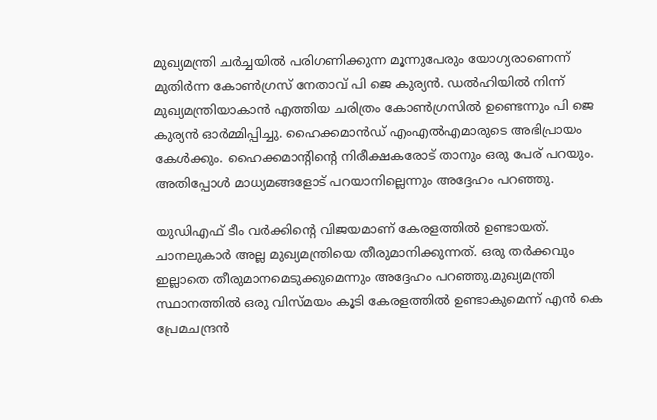മുഖ്യമന്ത്രി ചര്‍ച്ചയില്‍ പരിഗണിക്കുന്ന മൂന്നുപേരും യോഗ്യരാണെന്ന് മുതിര്‍ന്ന കോണ്‍ഗ്രസ് നേതാവ് പി ജെ കുര്യന്‍. ഡല്‍ഹിയില്‍ നിന്ന് മുഖ്യമന്ത്രിയാകാന്‍ എത്തിയ ചരിത്രം കോണ്‍ഗ്രസില്‍ ഉണ്ടെന്നും പി ജെ കുര്യന്‍ ഓര്‍മ്മിപ്പിച്ചു. ഹൈക്കമാന്‍ഡ് എംഎല്‍എമാരുടെ അഭിപ്രായം കേള്‍ക്കും. ഹൈക്കമാന്റിന്റെ നിരീക്ഷകരോട് താനും ഒരു പേര് പറയും. അതിപ്പോള്‍ മാധ്യമങ്ങളോട് പറയാനില്ലെന്നും അദ്ദേഹം പറഞ്ഞു.

യുഡിഎഫ് ടീം വര്‍ക്കിന്റെ വിജയമാണ് കേരളത്തില്‍ ഉണ്ടായത്. ചാനലുകാര്‍ അല്ല മുഖ്യമന്ത്രിയെ തീരുമാനിക്കുന്നത്. ഒരു തര്‍ക്കവും ഇല്ലാതെ തീരുമാനമെടുക്കുമെന്നും അദ്ദേഹം പറഞ്ഞു.മുഖ്യമന്ത്രി സ്ഥാനത്തില്‍ ഒരു വിസ്മയം കൂടി കേരളത്തില്‍ ഉണ്ടാകുമെന്ന് എന്‍ കെ പ്രേമചന്ദ്രന്‍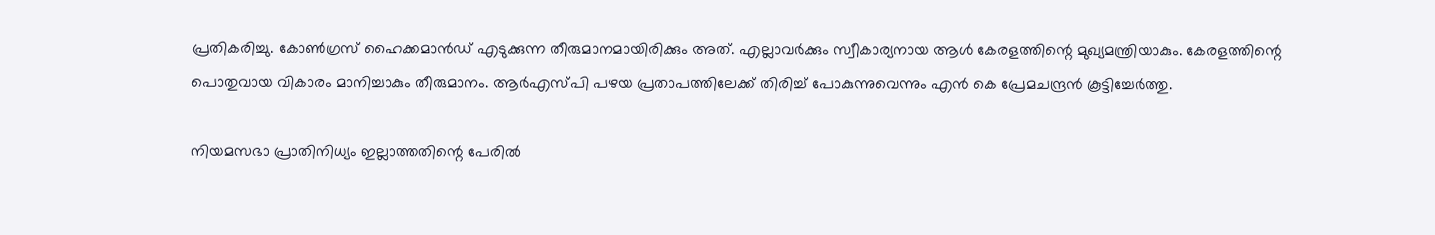പ്രതികരിച്ചു. കോണ്‍ഗ്രസ് ഹൈക്കമാന്‍ഡ് എടുക്കുന്ന തീരുമാനമായിരിക്കും അത്. എല്ലാവര്‍ക്കും സ്വീകാര്യനായ ആള്‍ കേരളത്തിന്റെ മുഖ്യമന്ത്രിയാകും. കേരളത്തിന്റെ പൊതുവായ വികാരം മാനിച്ചാകും തീരുമാനം. ആര്‍എസ്പി പഴയ പ്രതാപത്തിലേക്ക് തിരിച്ച് പോകുന്നുവെന്നും എന്‍ കെ പ്രേമചന്ദ്രന്‍ കൂട്ടിച്ചേര്‍ത്തു.

നിയമസഭാ പ്രാതിനിധ്യം ഇല്ലാത്തതിന്റെ പേരില്‍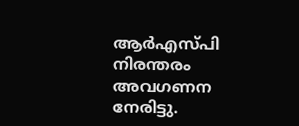ആര്‍എസ്പി നിരന്തരം അവഗണന നേരിട്ടു.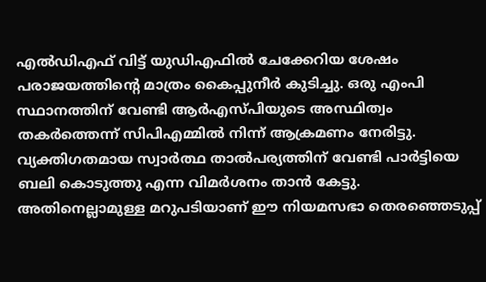എല്‍ഡിഎഫ് വിട്ട് യുഡിഎഫില്‍ ചേക്കേറിയ ശേഷം പരാജയത്തിന്റെ മാത്രം കൈപ്പുനീര്‍ കുടിച്ചു. ഒരു എംപി സ്ഥാനത്തിന് വേണ്ടി ആര്‍എസ്പിയുടെ അസ്ഥിത്വം തകര്‍ത്തെന്ന് സിപിഎമ്മില്‍ നിന്ന് ആക്രമണം നേരിട്ടു. വ്യക്തിഗതമായ സ്വാര്‍ത്ഥ താല്‍പര്യത്തിന് വേണ്ടി പാര്‍ട്ടിയെ ബലി കൊടുത്തു എന്ന വിമര്‍ശനം താന്‍ കേട്ടു. അതിനെല്ലാമുള്ള മറുപടിയാണ് ഈ നിയമസഭാ തെരഞ്ഞെടുപ്പ്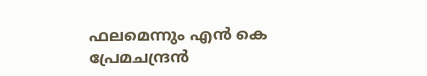ഫലമെന്നും എന്‍ കെ പ്രേമചന്ദ്രന്‍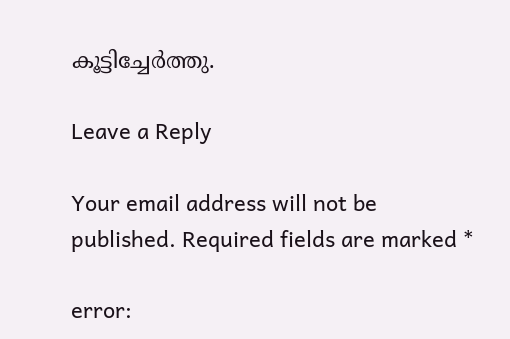കൂട്ടിച്ചേര്‍ത്തു.

Leave a Reply

Your email address will not be published. Required fields are marked *

error: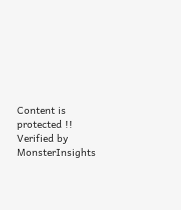Content is protected !!
Verified by MonsterInsights